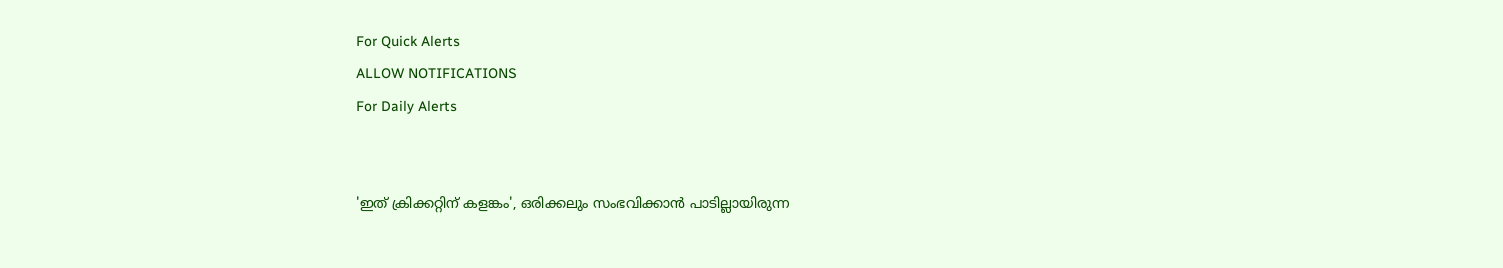For Quick Alerts
ALLOW NOTIFICATIONS
For Daily Alerts


'ഇത് ക്രിക്കറ്റിന് കളങ്കം', ഒരിക്കലും സംഭവിക്കാന്‍ പാടില്ലായിരുന്ന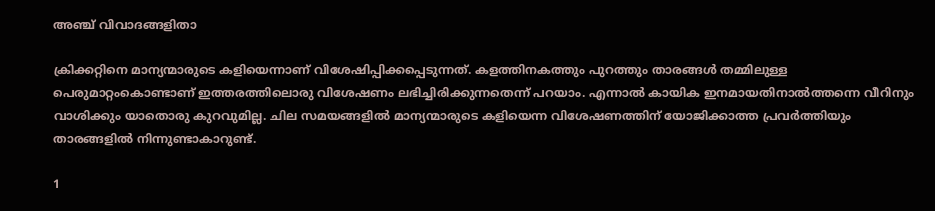അഞ്ച് വിവാദങ്ങളിതാ

ക്രിക്കറ്റിനെ മാന്യന്മാരുടെ കളിയെന്നാണ് വിശേഷിപ്പിക്കപ്പെടുന്നത്. കളത്തിനകത്തും പുറത്തും താരങ്ങള്‍ തമ്മിലുള്ള പെരുമാറ്റംകൊണ്ടാണ് ഇത്തരത്തിലൊരു വിശേഷണം ലഭിച്ചിരിക്കുന്നതെന്ന് പറയാം. എന്നാല്‍ കായിക ഇനമായതിനാല്‍ത്തന്നെ വീറിനും വാശിക്കും യാതൊരു കുറവുമില്ല. ചില സമയങ്ങളില്‍ മാന്യന്മാരുടെ കളിയെന്ന വിശേഷണത്തിന് യോജിക്കാത്ത പ്രവര്‍ത്തിയും താരങ്ങളില്‍ നിന്നുണ്ടാകാറുണ്ട്.

1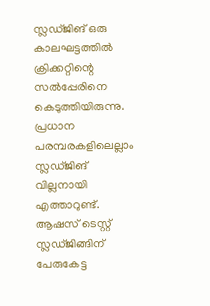സ്ലഡ്ജിങ് ഒരു കാലഘട്ടത്തില്‍ ക്രിക്കറ്റിന്റെ സല്‍പ്പേരിനെ കെടുത്തിയിരുന്നു. പ്രധാന പരമ്പരകളിലെല്ലാം സ്ലഡ്ജിങ് വില്ലനായി എത്താറുണ്ട്. ആഷസ് ടെസ്റ്റ് സ്ലഡ്ജിങ്ങിന് പേരുകേട്ട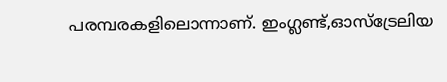പരമ്പരകളിലൊന്നാണ്. ഇംഗ്ലണ്ട്,ഓസ്‌ട്രേലിയ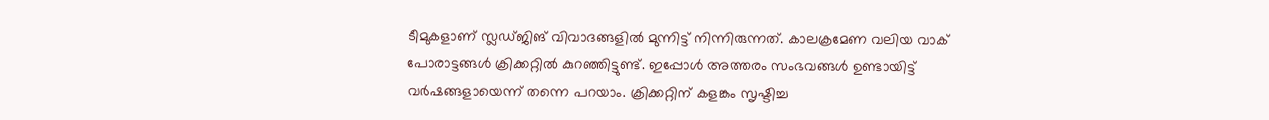ടീമുകളാണ് സ്ലഡ്ജിങ് വിവാദങ്ങളില്‍ മുന്നിട്ട് നിന്നിരുന്നത്. കാലക്രമേണ വലിയ വാക് പോരാട്ടങ്ങള്‍ ക്രിക്കറ്റില്‍ കുറഞ്ഞിട്ടുണ്ട്. ഇപ്പോള്‍ അത്തരം സംഭവങ്ങള്‍ ഉണ്ടായിട്ട് വര്‍ഷങ്ങളായെന്ന് തന്നെ പറയാം. ക്രിക്കറ്റിന് കളങ്കം സൃഷ്ടിച്ച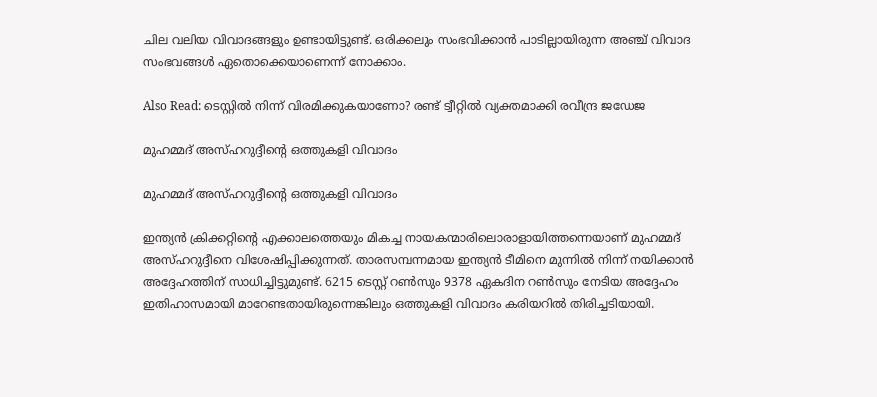ചില വലിയ വിവാദങ്ങളും ഉണ്ടായിട്ടുണ്ട്. ഒരിക്കലും സംഭവിക്കാന്‍ പാടില്ലായിരുന്ന അഞ്ച് വിവാദ സംഭവങ്ങള്‍ ഏതൊക്കെയാണെന്ന് നോക്കാം.

Also Read: ടെസ്റ്റില്‍ നിന്ന് വിരമിക്കുകയാണോ? രണ്ട് ട്വീറ്റില്‍ വ്യക്തമാക്കി രവീന്ദ്ര ജഡേജ

മുഹമ്മദ് അസ്ഹറുദ്ദീന്റെ ഒത്തുകളി വിവാദം

മുഹമ്മദ് അസ്ഹറുദ്ദീന്റെ ഒത്തുകളി വിവാദം

ഇന്ത്യന്‍ ക്രിക്കറ്റിന്റെ എക്കാലത്തെയും മികച്ച നായകന്മാരിലൊരാളായിത്തന്നെയാണ് മുഹമ്മദ് അസ്ഹറുദ്ദീനെ വിശേഷിപ്പിക്കുന്നത്. താരസമ്പന്നമായ ഇന്ത്യന്‍ ടീമിനെ മുന്നില്‍ നിന്ന് നയിക്കാന്‍ അദ്ദേഹത്തിന് സാധിച്ചിട്ടുമുണ്ട്. 6215 ടെസ്റ്റ് റണ്‍സും 9378 ഏകദിന റണ്‍സും നേടിയ അദ്ദേഹം ഇതിഹാസമായി മാറേണ്ടതായിരുന്നെങ്കിലും ഒത്തുകളി വിവാദം കരിയറില്‍ തിരിച്ചടിയായി.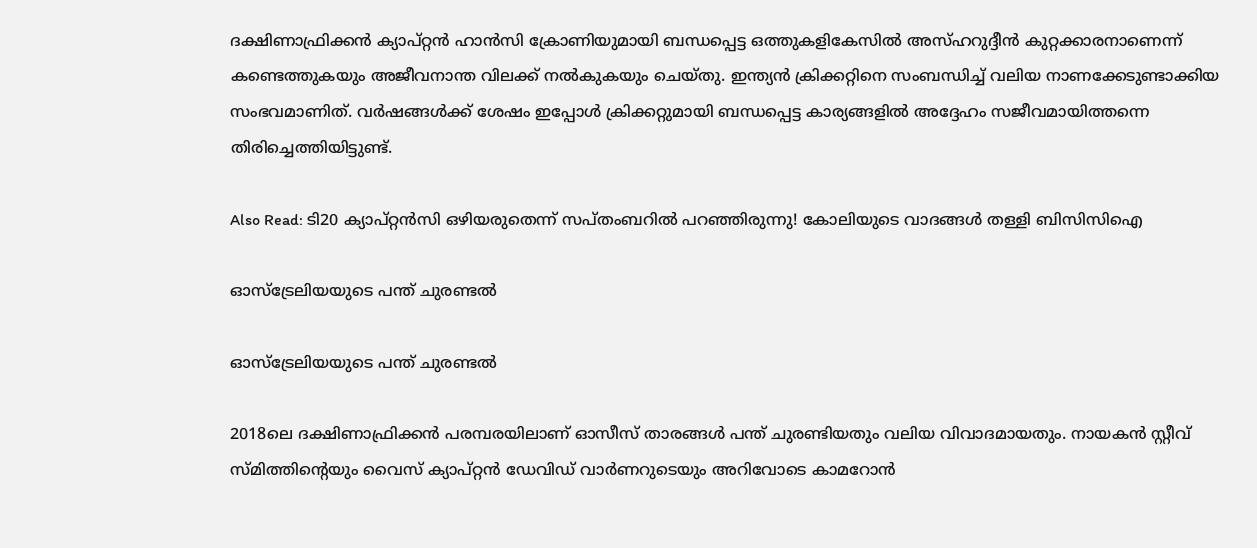ദക്ഷിണാഫ്രിക്കന്‍ ക്യാപ്റ്റന്‍ ഹാന്‍സി ക്രോണിയുമായി ബന്ധപ്പെട്ട ഒത്തുകളികേസില്‍ അസ്ഹറുദ്ദീന്‍ കുറ്റക്കാരനാണെന്ന് കണ്ടെത്തുകയും അജീവനാന്ത വിലക്ക് നല്‍കുകയും ചെയ്തു. ഇന്ത്യന്‍ ക്രിക്കറ്റിനെ സംബന്ധിച്ച് വലിയ നാണക്കേടുണ്ടാക്കിയ സംഭവമാണിത്. വര്‍ഷങ്ങള്‍ക്ക് ശേഷം ഇപ്പോള്‍ ക്രിക്കറ്റുമായി ബന്ധപ്പെട്ട കാര്യങ്ങളില്‍ അദ്ദേഹം സജീവമായിത്തന്നെ തിരിച്ചെത്തിയിട്ടുണ്ട്.

Also Read: ടി20 ക്യാപ്റ്റന്‍സി ഒഴിയരുതെന്ന് സപ്തംബറില്‍ പറഞ്ഞിരുന്നു! കോലിയുടെ വാദങ്ങള്‍ തള്ളി ബിസിസിഐ

ഓസ്‌ട്രേലിയയുടെ പന്ത് ചുരണ്ടല്‍

ഓസ്‌ട്രേലിയയുടെ പന്ത് ചുരണ്ടല്‍

2018ലെ ദക്ഷിണാഫ്രിക്കന്‍ പരമ്പരയിലാണ് ഓസീസ് താരങ്ങള്‍ പന്ത് ചുരണ്ടിയതും വലിയ വിവാദമായതും. നായകന്‍ സ്റ്റീവ് സ്മിത്തിന്റെയും വൈസ് ക്യാപ്റ്റന്‍ ഡേവിഡ് വാര്‍ണറുടെയും അറിവോടെ കാമറോന്‍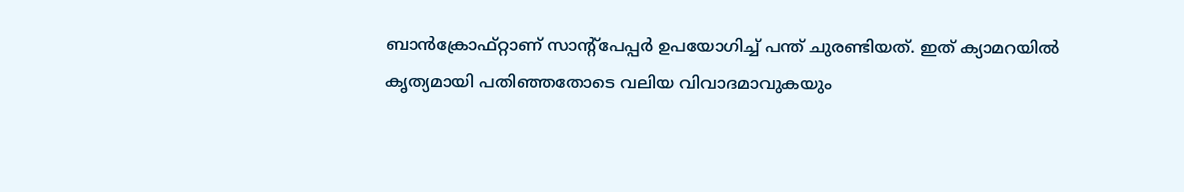ബാന്‍ക്രോഫ്റ്റാണ് സാന്റ്‌പേപ്പര്‍ ഉപയോഗിച്ച് പന്ത് ചുരണ്ടിയത്. ഇത് ക്യാമറയില്‍ കൃത്യമായി പതിഞ്ഞതോടെ വലിയ വിവാദമാവുകയും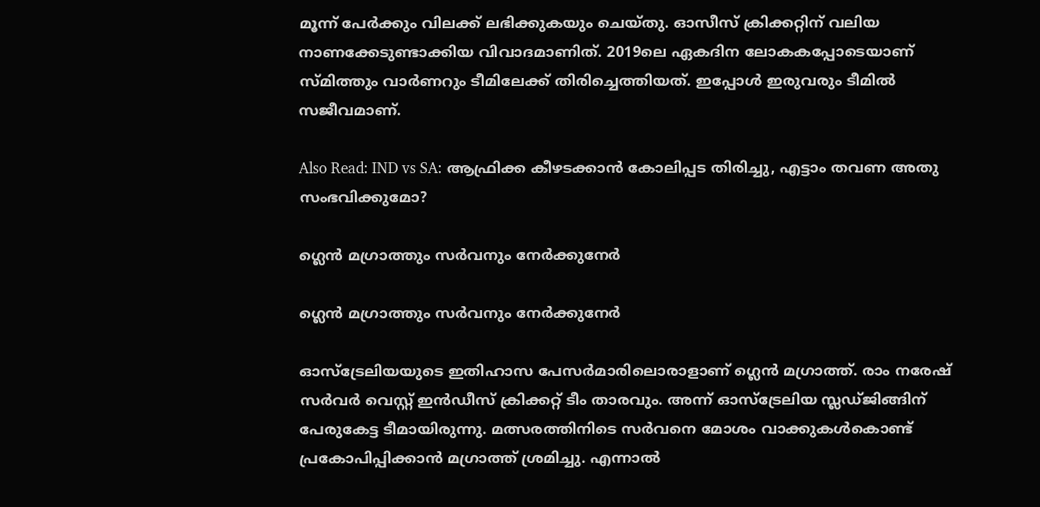മൂന്ന് പേര്‍ക്കും വിലക്ക് ലഭിക്കുകയും ചെയ്തു. ഓസീസ് ക്രിക്കറ്റിന് വലിയ നാണക്കേടുണ്ടാക്കിയ വിവാദമാണിത്. 2019ലെ ഏകദിന ലോകകപ്പോടെയാണ് സ്മിത്തും വാര്‍ണറും ടീമിലേക്ക് തിരിച്ചെത്തിയത്. ഇപ്പോള്‍ ഇരുവരും ടീമില്‍ സജീവമാണ്.

Also Read: IND vs SA: ആഫ്രിക്ക കീഴടക്കാന്‍ കോലിപ്പട തിരിച്ചു, എട്ടാം തവണ അതു സംഭവിക്കുമോ?

ഗ്ലെന്‍ മഗ്രാത്തും സര്‍വനും നേര്‍ക്കുനേര്‍

ഗ്ലെന്‍ മഗ്രാത്തും സര്‍വനും നേര്‍ക്കുനേര്‍

ഓസ്‌ട്രേലിയയുടെ ഇതിഹാസ പേസര്‍മാരിലൊരാളാണ് ഗ്ലെന്‍ മഗ്രാത്ത്. രാം നരേഷ് സര്‍വര്‍ വെസ്റ്റ് ഇന്‍ഡീസ് ക്രിക്കറ്റ് ടീം താരവും. അന്ന് ഓസ്‌ട്രേലിയ സ്ലഡ്ജിങ്ങിന് പേരുകേട്ട ടീമായിരുന്നു. മത്സരത്തിനിടെ സര്‍വനെ മോശം വാക്കുകള്‍കൊണ്ട് പ്രകോപിപ്പിക്കാന്‍ മഗ്രാത്ത് ശ്രമിച്ചു. എന്നാല്‍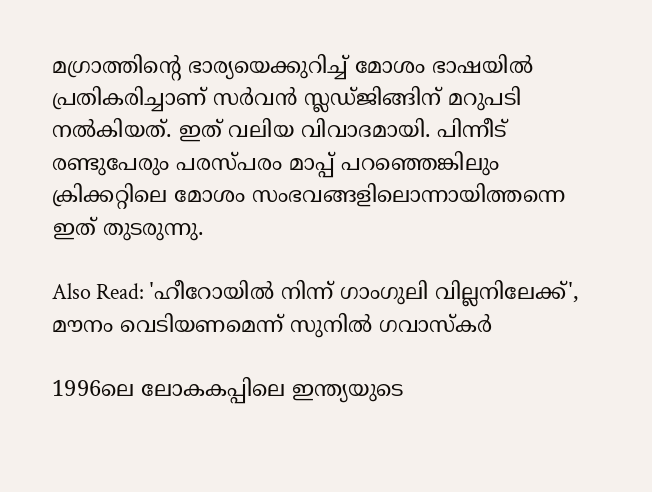മഗ്രാത്തിന്റെ ഭാര്യയെക്കുറിച്ച് മോശം ഭാഷയില്‍ പ്രതികരിച്ചാണ് സര്‍വന്‍ സ്ലഡ്ജിങ്ങിന് മറുപടി നല്‍കിയത്. ഇത് വലിയ വിവാദമായി. പിന്നീട് രണ്ടുപേരും പരസ്പരം മാപ്പ് പറഞ്ഞെങ്കിലും ക്രിക്കറ്റിലെ മോശം സംഭവങ്ങളിലൊന്നായിത്തന്നെ ഇത് തുടരുന്നു.

Also Read: 'ഹീറോയില്‍ നിന്ന് ഗാംഗുലി വില്ലനിലേക്ക്', മൗനം വെടിയണമെന്ന് സുനില്‍ ഗവാസ്‌കര്‍

1996ലെ ലോകകപ്പിലെ ഇന്ത്യയുടെ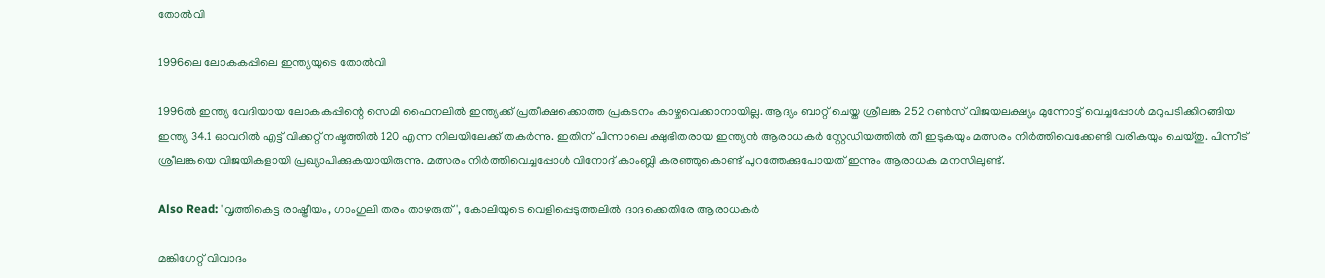തോല്‍വി

1996ലെ ലോകകപ്പിലെ ഇന്ത്യയുടെ തോല്‍വി

1996ല്‍ ഇന്ത്യ വേദിയായ ലോകകപ്പിന്റെ സെമി ഫൈനലില്‍ ഇന്ത്യക്ക് പ്രതീക്ഷക്കൊത്ത പ്രകടനം കാഴ്ചവെക്കാനായില്ല. ആദ്യം ബാറ്റ് ചെയ്ത ശ്രീലങ്ക 252 റണ്‍സ് വിജയലക്ഷ്യം മുന്നോട്ട് വെച്ചപ്പോള്‍ മറുപടിക്കിറങ്ങിയ ഇന്ത്യ 34.1 ഓവറില്‍ എട്ട് വിക്കറ്റ് നഷ്ടത്തില്‍ 120 എന്ന നിലയിലേക്ക് തകര്‍ന്നു. ഇതിന് പിന്നാലെ ക്ഷുഭിതരായ ഇന്ത്യന്‍ ആരാധകര്‍ സ്റ്റേഡിയത്തില്‍ തീ ഇടുകയും മത്സരം നിര്‍ത്തിവെക്കേണ്ടി വരികയും ചെയ്തു. പിന്നീട് ശ്രീലങ്കയെ വിജയികളായി പ്രഖ്യാപിക്കുകയായിരുന്നു. മത്സരം നിര്‍ത്തിവെച്ചപ്പോള്‍ വിനോദ് കാംബ്ലി കരഞ്ഞുകൊണ്ട് പുറത്തേക്കുപോയത് ഇന്നും ആരാധക മനസിലുണ്ട്.

Also Read: 'വൃത്തികെട്ട രാഷ്ട്രീയം, ഗാംഗുലി തരം താഴരുത്', കോലിയുടെ വെളിപ്പെടുത്തലില്‍ ദാദക്കെതിരേ ആരാധകര്‍

മങ്കിഗേറ്റ് വിവാദം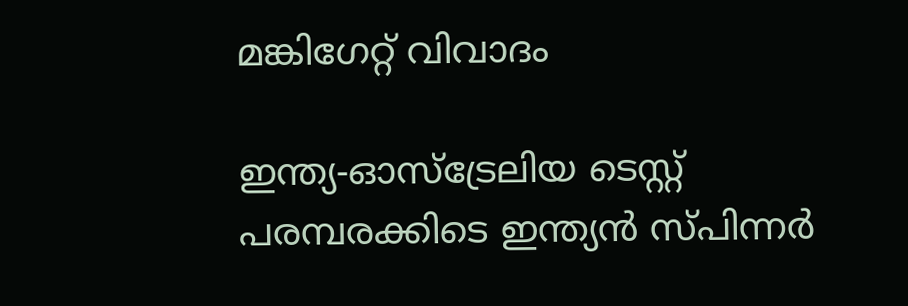മങ്കിഗേറ്റ് വിവാദം

ഇന്ത്യ-ഓസ്‌ട്രേലിയ ടെസ്റ്റ് പരമ്പരക്കിടെ ഇന്ത്യന്‍ സ്പിന്നര്‍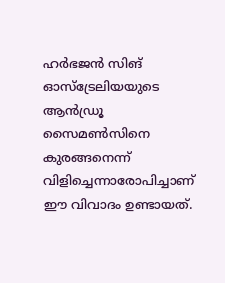ഹര്‍ഭജന്‍ സിങ് ഓസ്‌ട്രേലിയയുടെ ആന്‍ഡ്രൂ സൈമണ്‍സിനെ കുരങ്ങനെന്ന് വിളിച്ചെന്നാരോപിച്ചാണ് ഈ വിവാദം ഉണ്ടായത്.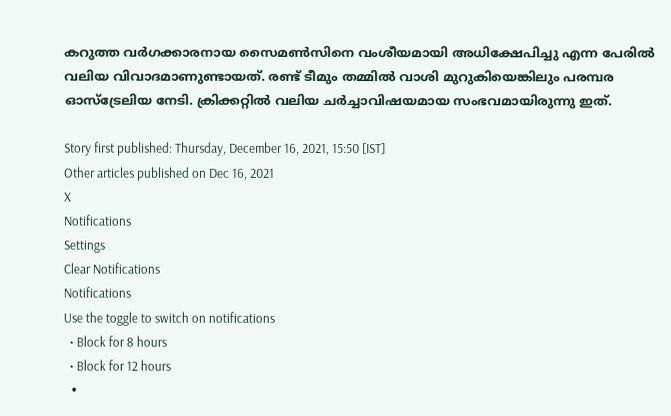കറുത്ത വര്‍ഗക്കാരനായ സൈമണ്‍സിനെ വംശീയമായി അധിക്ഷേപിച്ചു എന്ന പേരില്‍ വലിയ വിവാദമാണുണ്ടായത്. രണ്ട് ടീമും തമ്മില്‍ വാശി മുറുകിയെങ്കിലും പരമ്പര ഓസ്‌ട്രേലിയ നേടി. ക്രിക്കറ്റില്‍ വലിയ ചര്‍ച്ചാവിഷയമായ സംഭവമായിരുന്നു ഇത്.

Story first published: Thursday, December 16, 2021, 15:50 [IST]
Other articles published on Dec 16, 2021
X
Notifications
Settings
Clear Notifications
Notifications
Use the toggle to switch on notifications
  • Block for 8 hours
  • Block for 12 hours
  •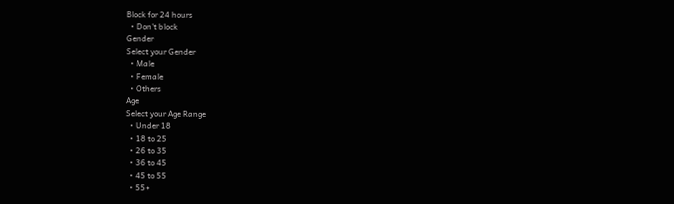Block for 24 hours
  • Don't block
Gender
Select your Gender
  • Male
  • Female
  • Others
Age
Select your Age Range
  • Under 18
  • 18 to 25
  • 26 to 35
  • 36 to 45
  • 45 to 55
  • 55+